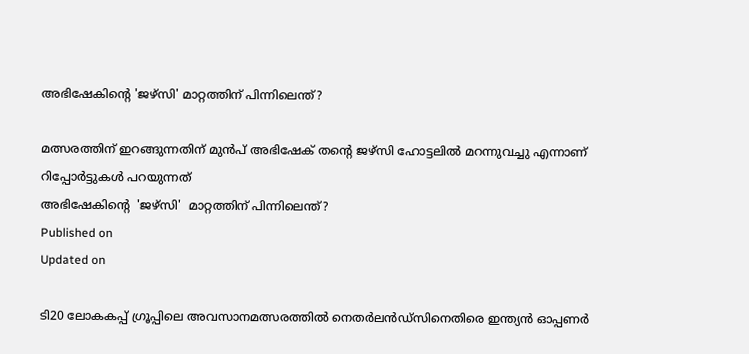അഭിഷേകിൻ്റെ 'ജഴ്സി' മാറ്റത്തിന് പിന്നിലെന്ത്?

മത്സരത്തിന് ഇറങ്ങുന്നതിന് മുൻപ് അഭിഷേക് തന്റെ ജഴ്സി ഹോട്ടലിൽ മറന്നുവച്ചു എന്നാണ് റിപ്പോർട്ടുകൾ പറയുന്നത്
അഭിഷേകിൻ്റെ  'ജഴ്സി'  മാറ്റത്തിന് പിന്നിലെന്ത്?
Published on
Updated on

ടി20 ലോകകപ്പ് ഗ്രൂപ്പിലെ അവസാനമത്സരത്തിൽ നെതർലൻഡ്‌സിനെതിരെ ഇന്ത്യൻ ഓപ്പണർ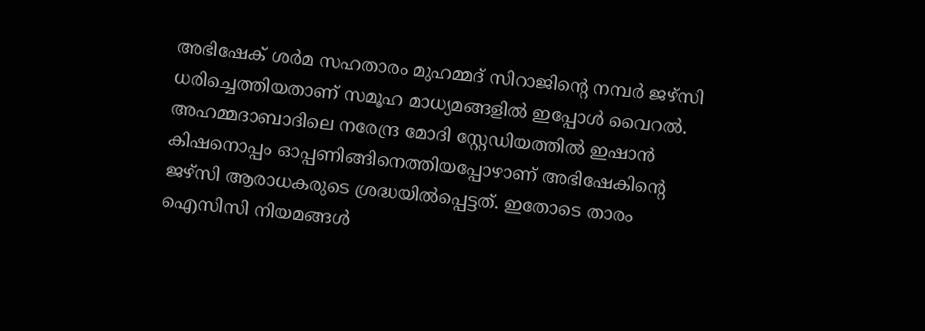അഭിഷേക് ശർമ സഹതാരം മുഹമ്മദ് സിറാജിന്റെ നമ്പർ ജഴ്സി ധരിച്ചെത്തിയതാണ് സമൂഹ മാധ്യമങ്ങളിൽ ഇപ്പോൾ വൈറൽ. അഹമ്മദാബാദിലെ നരേന്ദ്ര മോദി സ്റ്റേഡിയത്തിൽ ഇഷാൻ കിഷനൊപ്പം ഓപ്പണിങ്ങിനെത്തിയപ്പോഴാണ് അഭിഷേകിന്റെ ജഴ്സി ആരാധകരുടെ ശ്രദ്ധയിൽപ്പെട്ടത്. ഇതോടെ താരം ഐസിസി നിയമങ്ങൾ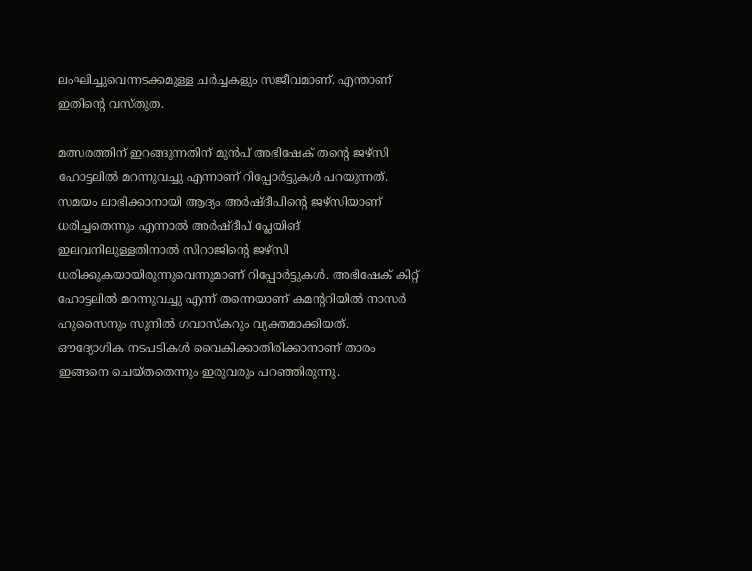ലംഘിച്ചുവെന്നടക്കമുള്ള ചർച്ചകളും സജീവമാണ്. എന്താണ് ഇതിന്റെ വസ്തുത.

മത്സരത്തിന് ഇറങ്ങുന്നതിന് മുൻപ് അഭിഷേക് തന്റെ ജഴ്സി ഹോട്ടലിൽ മറന്നുവച്ചു എന്നാണ് റിപ്പോർട്ടുകൾ പറയുന്നത്. സമയം ലാഭിക്കാനായി ആദ്യം അർഷ്ദീപിൻ്റെ ജഴ്സിയാണ് ധരിച്ചതെന്നും എന്നാൽ അർഷ്ദീപ് പ്ലേയിങ് ഇലവനിലുള്ളതിനാൽ സിറാജിന്റെ ജഴ്സി ധരിക്കുകയായിരുന്നുവെന്നുമാണ് റിപ്പോർട്ടുകൾ. അഭിഷേക് കിറ്റ് ഹോട്ടലിൽ മറന്നുവച്ചു എന്ന് തന്നെയാണ് കമൻ്ററിയിൽ നാസർ ഹുസൈനും സുനിൽ ഗവാസ്കറും വ്യക്തമാക്കിയത്. ഔദ്യോഗിക നടപടികൾ വൈകിക്കാതിരിക്കാനാണ് താരം ഇങ്ങനെ ചെയ്തതെന്നും ഇരുവരും പറഞ്ഞിരുന്നു.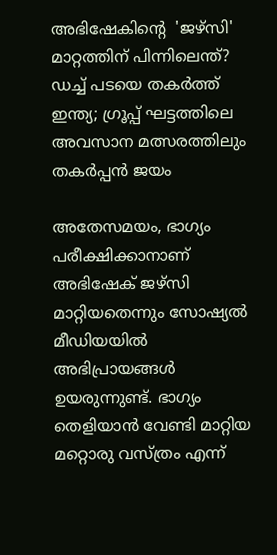അഭിഷേകിൻ്റെ  'ജഴ്സി'  മാറ്റത്തിന് പിന്നിലെന്ത്?
ഡച്ച് പടയെ തകര്‍ത്ത് ഇന്ത്യ; ഗ്രൂപ്പ് ഘട്ടത്തിലെ അവസാന മത്സരത്തിലും തകര്‍പ്പന്‍ ജയം

അതേസമയം, ഭാഗ്യം പരീക്ഷിക്കാനാണ് അഭിഷേക് ജഴ്സി മാറ്റിയതെന്നും സോഷ്യൽ മീഡിയയിൽ അഭിപ്രായങ്ങൾ ഉയരുന്നുണ്ട്. ഭാഗ്യം തെളിയാൻ വേണ്ടി മാറ്റിയ മറ്റൊരു വസ്ത്രം എന്ന്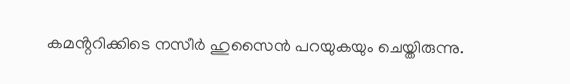കമൻ്ററിക്കിടെ നസീർ ഹുസൈൻ പറയുകയും ചെയ്തിരുന്നു.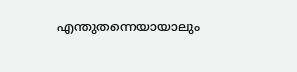എന്തുതന്നെയായാലും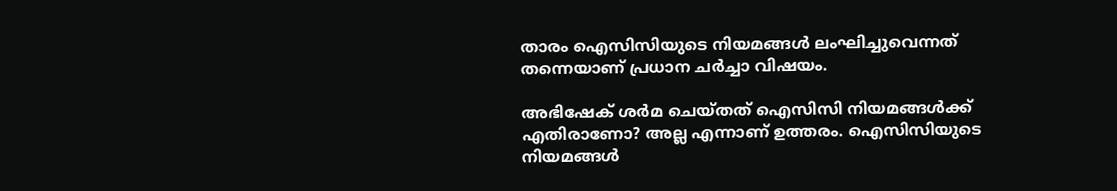താരം ഐസിസിയുടെ നിയമങ്ങൾ ലംഘിച്ചുവെന്നത് തന്നെയാണ് പ്രധാന ചർച്ചാ വിഷയം.

അഭിഷേക് ശർമ ചെയ്തത് ഐസിസി നിയമങ്ങൾക്ക് എതിരാണോ? അല്ല എന്നാണ് ഉത്തരം. ഐസിസിയുടെ നിയമങ്ങൾ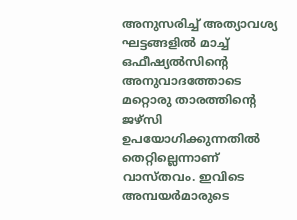അനുസരിച്ച് അത്യാവശ്യ ഘട്ടങ്ങളിൽ മാച്ച് ഒഫീഷ്യൽസിന്റെ അനുവാദത്തോടെ മറ്റൊരു താരത്തിന്റെ ജഴ്സി ഉപയോഗിക്കുന്നതിൽ തെറ്റില്ലെന്നാണ് വാസ്തവം. ഇവിടെ അമ്പയർമാരുടെ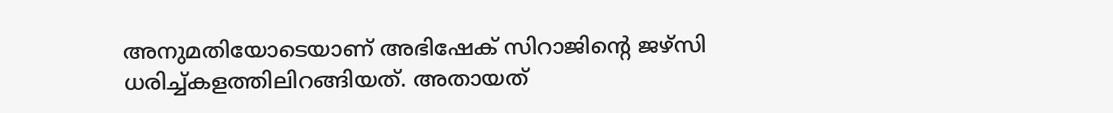അനുമതിയോടെയാണ് അഭിഷേക് സിറാജിന്റെ ജഴ്സി ധരിച്ച്കളത്തിലിറങ്ങിയത്. അതായത്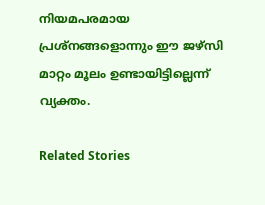നിയമപരമായ പ്രശ്നങ്ങളൊന്നും ഈ ജഴ്സി മാറ്റം മൂലം ഉണ്ടായിട്ടില്ലെന്ന് വ്യക്തം.

Related Stories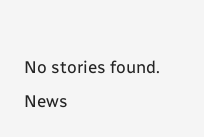No stories found.
News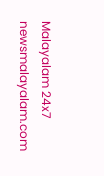Malayalam 24x7
newsmalayalam.com